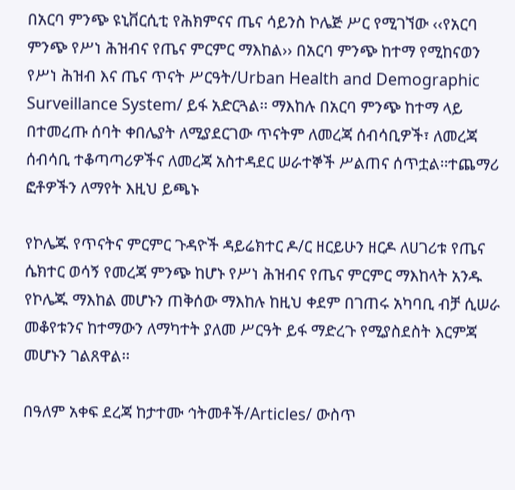በአርባ ምንጭ ዩኒቨርሲቲ የሕክምናና ጤና ሳይንስ ኮሌጅ ሥር የሚገኘው ‹‹የአርባ ምንጭ የሥነ ሕዝብና የጤና ምርምር ማእከል›› በአርባ ምንጭ ከተማ የሚከናወን የሥነ ሕዝብ እና ጤና ጥናት ሥርዓት/Urban Health and Demographic Surveillance System/ ይፋ አድርጓል፡፡ ማእከሉ በአርባ ምንጭ ከተማ ላይ በተመረጡ ሰባት ቀበሌያት ለሚያደርገው ጥናትም ለመረጃ ሰብሳቢዎች፣ ለመረጃ ሰብሳቢ ተቆጣጣሪዎችና ለመረጃ አስተዳደር ሠራተኞች ሥልጠና ሰጥቷል፡፡ተጨማሪ ፎቶዎችን ለማየት እዚህ ይጫኑ

የኮሌጁ የጥናትና ምርምር ጉዳዮች ዳይሬክተር ዶ/ር ዘርይሁን ዘርዶ ለሀገሪቱ የጤና ሴክተር ወሳኝ የመረጃ ምንጭ ከሆኑ የሥነ ሕዝብና የጤና ምርምር ማእከላት አንዱ የኮሌጁ ማእከል መሆኑን ጠቅሰው ማእከሉ ከዚህ ቀደም በገጠሩ አካባቢ ብቻ ሲሠራ መቆየቱንና ከተማውን ለማካተት ያለመ ሥርዓት ይፋ ማድረጉ የሚያስደስት እርምጃ መሆኑን ገልጸዋል፡፡

በዓለም አቀፍ ደረጃ ከታተሙ ኅትመቶች/Articles/ ውስጥ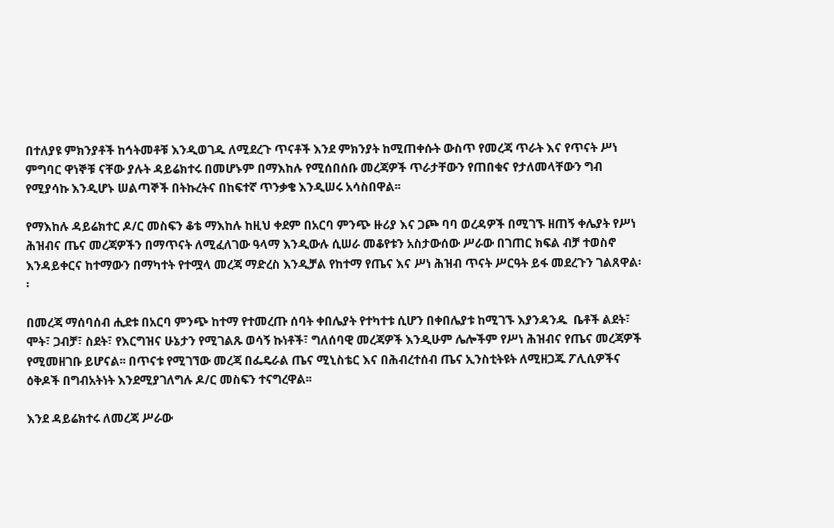በተለያዩ ምክንያቶች ከኅትመቶቹ እንዲወገዱ ለሚደረጉ ጥናቶች እንደ ምክንያት ከሚጠቀሱት ውስጥ የመረጃ ጥራት እና የጥናት ሥነ ምግባር ዋነኞቹ ናቸው ያሉት ዳይሬክተሩ በመሆኑም በማእከሉ የሚሰበሰቡ መረጃዎች ጥራታቸውን የጠበቁና የታለመላቸውን ግብ የሚያሳኩ እንዲሆኑ ሠልጣኞች በትኩረትና በከፍተኛ ጥንቃቄ እንዲሠሩ አሳስበዋል፡፡

የማእከሉ ዳይሬክተር ዶ/ር መስፍን ቆቴ ማእከሉ ከዚህ ቀደም በአርባ ምንጭ ዙሪያ እና ጋጮ ባባ ወረዳዎች በሚገኙ ዘጠኝ ቀሌያት የሥነ ሕዝብና ጤና መረጃዎችን በማጥናት ለሚፈለገው ዓላማ እንዲውሉ ሲሠራ መቆየቱን አስታውሰው ሥራው በገጠር ክፍል ብቻ ተወስኖ እንዳይቀርና ከተማውን በማካተት የተሟላ መረጃ ማድረስ እንዲቻል የከተማ የጤና እና ሥነ ሕዝብ ጥናት ሥርዓት ይፋ መደረጉን ገልጸዋል፡፡

በመረጃ ማሰባሰብ ሒደቱ በአርባ ምንጭ ከተማ የተመረጡ ሰባት ቀበሌያት የተካተቱ ሲሆን በቀበሌያቱ ከሚገኙ እያንዳንዱ  ቤቶች ልደት፣ ሞት፣ ጋብቻ፣ ስደት፣ የእርግዝና ሁኔታን የሚገልጹ ወሳኝ ኩነቶች፣ ግለሰባዊ መረጃዎች እንዲሁም ሌሎችም የሥነ ሕዝብና የጤና መረጃዎች የሚመዘገቡ ይሆናል፡፡ በጥናቱ የሚገኘው መረጃ በፌዴራል ጤና ሚኒስቴር እና በሕብረተሰብ ጤና ኢንስቲትዩት ለሚዘጋጁ ፖሊሲዎችና ዕቅዶች በግብአትነት እንደሚያገለግሉ ዶ/ር መስፍን ተናግረዋል፡፡

እንደ ዳይሬክተሩ ለመረጃ ሥራው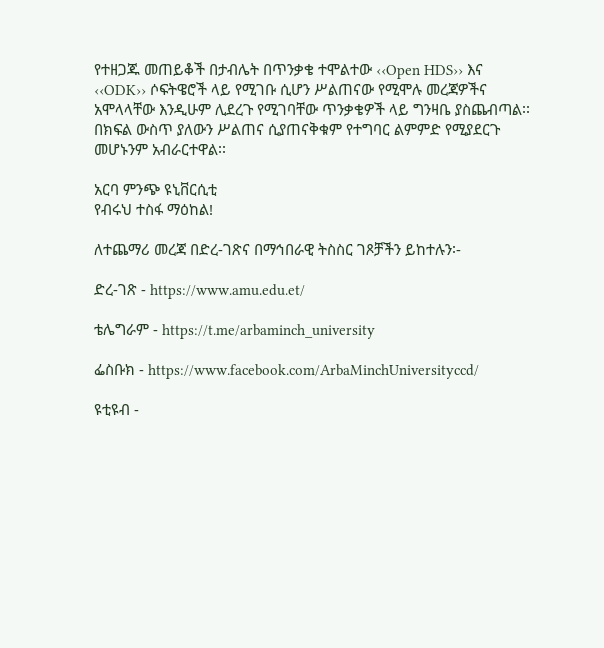የተዘጋጁ መጠይቆች በታብሌት በጥንቃቄ ተሞልተው ‹‹Open HDS›› እና ‹‹ODK›› ሶፍትዌሮች ላይ የሚገቡ ሲሆን ሥልጠናው የሚሞሉ መረጃዎችና አሞላላቸው እንዲሁም ሊደረጉ የሚገባቸው ጥንቃቄዎች ላይ ግንዛቤ ያስጨብጣል፡፡ በክፍል ውስጥ ያለውን ሥልጠና ሲያጠናቅቁም የተግባር ልምምድ የሚያደርጉ መሆኑንም አብራርተዋል፡፡

አርባ ምንጭ ዩኒቨርሲቲ
የብሩህ ተስፋ ማዕከል!

ለተጨማሪ መረጃ በድረ-ገጽና በማኅበራዊ ትስስር ገጾቻችን ይከተሉን፡-

ድረ-ገጽ - https://www.amu.edu.et/

ቴሌግራም - https://t.me/arbaminch_university

ፌስቡክ - https://www.facebook.com/ArbaMinchUniversityccd/

ዩቲዩብ -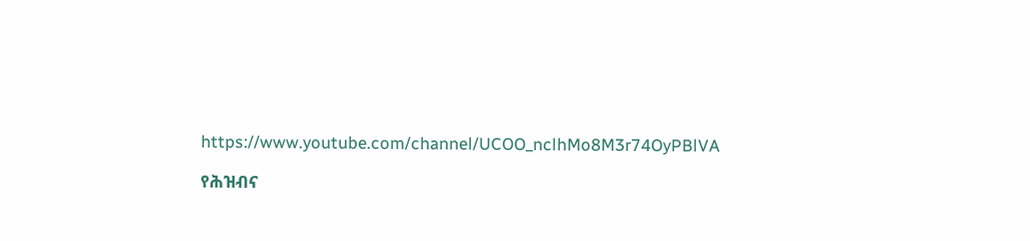https://www.youtube.com/channel/UCOO_nclhMo8M3r74OyPBlVA

የሕዝብና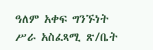ዓለም አቀፍ ግንኙነት ሥራ አስፈጻሚ ጽ/ቤት